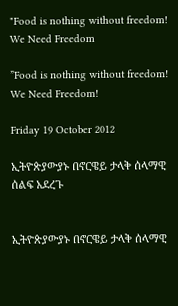"Food is nothing without freedom! We Need Freedom

”Food is nothing without freedom! We Need Freedom!

Friday 19 October 2012

ኢትዮጵያውያኑ በኖርዌይ ታላቅ ሰላማዊ ሰልፍ አደረጉ


ኢትዮጵያውያኑ በኖርዌይ ታላቅ ሰላማዊ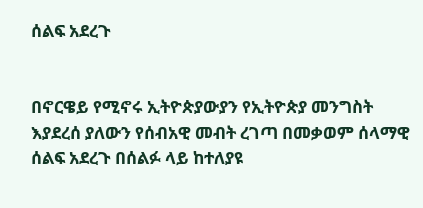ሰልፍ አደረጉ


በኖርዌይ የሚኖሩ ኢትዮጵያውያን የኢትዮጵያ መንግስት እያደረሰ ያለውን የሰብአዊ መብት ረገጣ በመቃወም ሰላማዊ ሰልፍ አደረጉ በሰልፉ ላይ ከተለያዩ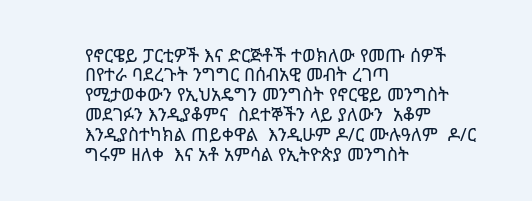የኖርዌይ ፓርቲዎች እና ድርጅቶች ተወክለው የመጡ ሰዎች በየተራ ባደረጉት ንግግር በሰብአዊ መብት ረገጣ የሚታወቀውን የኢህአዴግን መንግስት የኖርዌይ መንግስት መደገፉን እንዲያቆምና  ስደተኞችን ላይ ያለውን  አቆም እንዲያስተካክል ጠይቀዋል  እንዲሁም ዶ/ር ሙሉዓለም  ዶ/ር ግሩም ዘለቀ  እና አቶ አምሳል የኢትዮጵያ መንግስት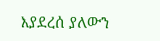እያደረሰ ያለውን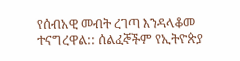የሰብአዊ መብት ረገጣ እንዳላቆመ ተናግረዋል:: ሰልፈኞችም የኢትዮጵያ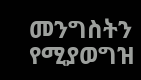መንግስትን የሚያወግዝ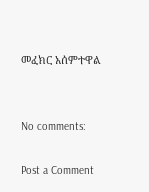መፈክር አሰምተዋል


No comments:

Post a Comment